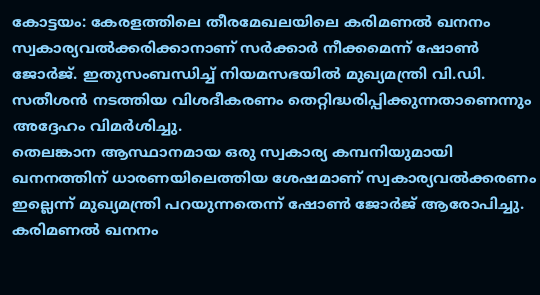കോട്ടയം: കേരളത്തിലെ തീരമേഖലയിലെ കരിമണൽ ഖനനം സ്വകാര്യവൽക്കരിക്കാനാണ് സർക്കാർ നീക്കമെന്ന് ഷോൺ ജോർജ്. ഇതുസംബന്ധിച്ച് നിയമസഭയിൽ മുഖ്യമന്ത്രി വി.ഡി. സതീശൻ നടത്തിയ വിശദീകരണം തെറ്റിദ്ധരിപ്പിക്കുന്നതാണെന്നും അദ്ദേഹം വിമർശിച്ചു.
തെലങ്കാന ആസ്ഥാനമായ ഒരു സ്വകാര്യ കമ്പനിയുമായി ഖനനത്തിന് ധാരണയിലെത്തിയ ശേഷമാണ് സ്വകാര്യവൽക്കരണം ഇല്ലെന്ന് മുഖ്യമന്ത്രി പറയുന്നതെന്ന് ഷോൺ ജോർജ് ആരോപിച്ചു.
കരിമണൽ ഖനനം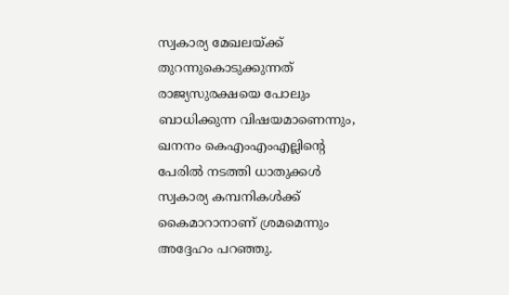സ്വകാര്യ മേഖലയ്ക്ക് തുറന്നുകൊടുക്കുന്നത് രാജ്യസുരക്ഷയെ പോലും ബാധിക്കുന്ന വിഷയമാണെന്നും, ഖനനം കെഎംഎംഎല്ലിന്റെ പേരിൽ നടത്തി ധാതുക്കൾ സ്വകാര്യ കമ്പനികൾക്ക് കൈമാറാനാണ് ശ്രമമെന്നും അദ്ദേഹം പറഞ്ഞു.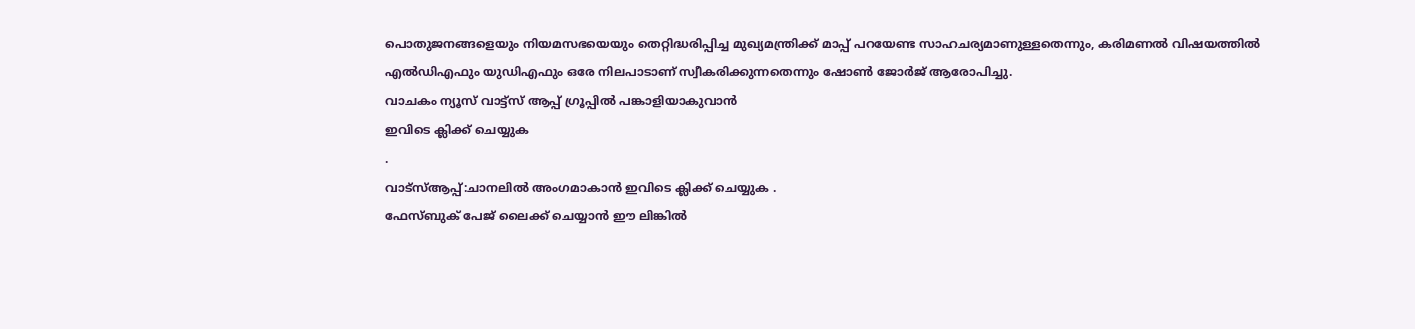പൊതുജനങ്ങളെയും നിയമസഭയെയും തെറ്റിദ്ധരിപ്പിച്ച മുഖ്യമന്ത്രിക്ക് മാപ്പ് പറയേണ്ട സാഹചര്യമാണുള്ളതെന്നും, കരിമണൽ വിഷയത്തിൽ എൽഡിഎഫും യുഡിഎഫും ഒരേ നിലപാടാണ് സ്വീകരിക്കുന്നതെന്നും ഷോൺ ജോർജ് ആരോപിച്ചു.
വാചകം ന്യൂസ് വാട്ട്സ് ആപ്പ് ഗ്രൂപ്പിൽ പങ്കാളിയാകുവാൻ
ഇവിടെ ക്ലിക്ക് ചെയ്യുക
.
വാട്സ്ആപ്പ്:ചാനലിൽ അംഗമാകാൻ ഇവിടെ ക്ലിക്ക് ചെയ്യുക .
ഫേസ്ബുക് പേജ് ലൈക്ക് ചെയ്യാൻ ഈ ലിങ്കിൽ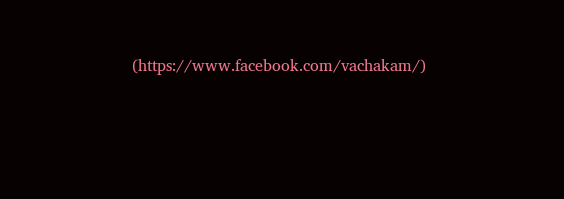(https://www.facebook.com/vachakam/)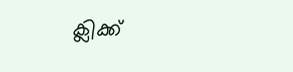ക്ലിക്ക്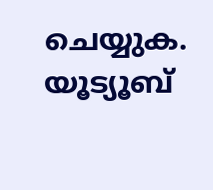ചെയ്യുക.
യൂട്യൂബ്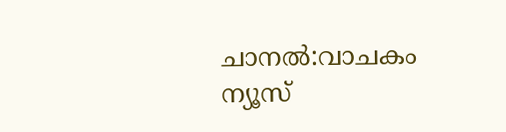ചാനൽ:വാചകം ന്യൂസ്